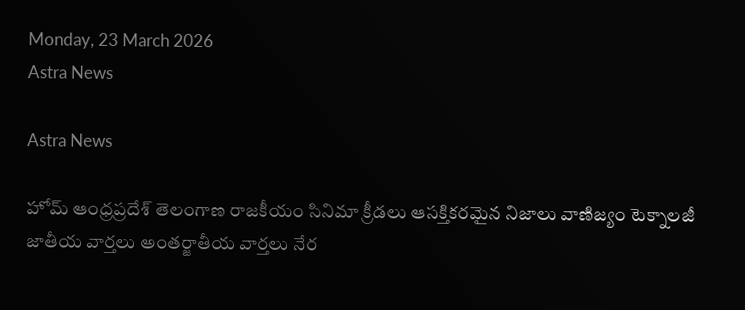Monday, 23 March 2026
Astra News

Astra News

హోమ్ ఆంధ్రప్రదేశ్ తెలంగాణ రాజకీయం సినిమా క్రీడలు ఆసక్తికరమైన నిజాలు వాణిజ్యం టెక్నాలజీ జాతీయ వార్తలు అంతర్జాతీయ వార్తలు నేర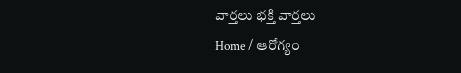వార్తలు భక్తి వార్తలు
Home / ఆరోగ్యం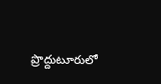ప్రొద్దుటూరులో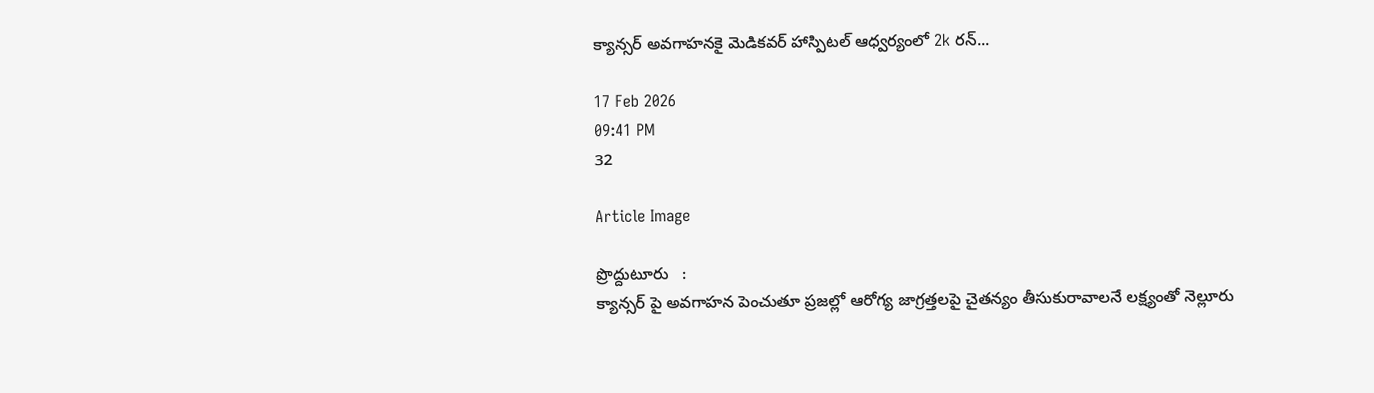క్యాన్సర్ అవగాహనకై మెడికవర్ హాస్పిటల్ ఆధ్వర్యంలో 2k రన్...

17 Feb 2026
09:41 PM
32

Article Image

ప్రొద్దుటూరు   :
క్యాన్సర్ పై అవగాహన పెంచుతూ ప్రజల్లో ఆరోగ్య జాగ్రత్తలపై చైతన్యం తీసుకురావాలనే లక్ష్యంతో నెల్లూరు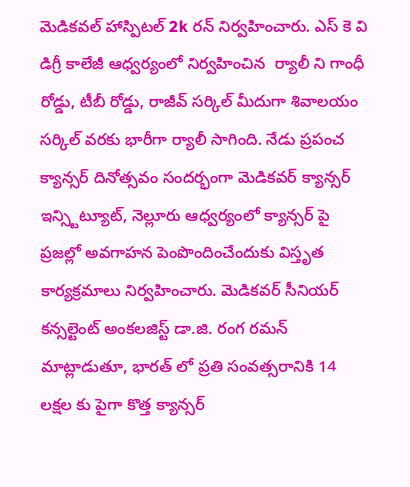మెడికవల్ హాస్పిటల్ 2k రన్ నిర్వహించారు. ఎస్ కె వి డిగ్రీ కాలేజీ ఆధ్వర్యంలో నిర్వహించిన  ర్యాలీ ని గాంధీ రోడ్డు, టీబీ రోడ్డు, రాజీవ్ సర్కిల్ మీదుగా శివాలయం సర్కిల్ వరకు భారీగా ర్యాలీ సాగింది. నేడు ప్రపంచ క్యాన్సర్ దినోత్సవం సందర్భంగా మెడికవర్ క్యాన్సర్ ఇన్స్టిట్యూట్, నెల్లూరు ఆధ్వర్యంలో క్యాన్సర్ పై ప్రజల్లో అవగాహన పెంపొందించేందుకు విస్తృత కార్యక్రమాలు నిర్వహించారు. మెడికవర్ సీనియర్ కన్సల్టెంట్ అంకలజిస్ట్ డా.జి. రంగ రమన్ మాట్లాడుతూ, భారత్ లో ప్రతి సంవత్సరానికి 14 లక్షల కు పైగా కొత్త క్యాన్సర్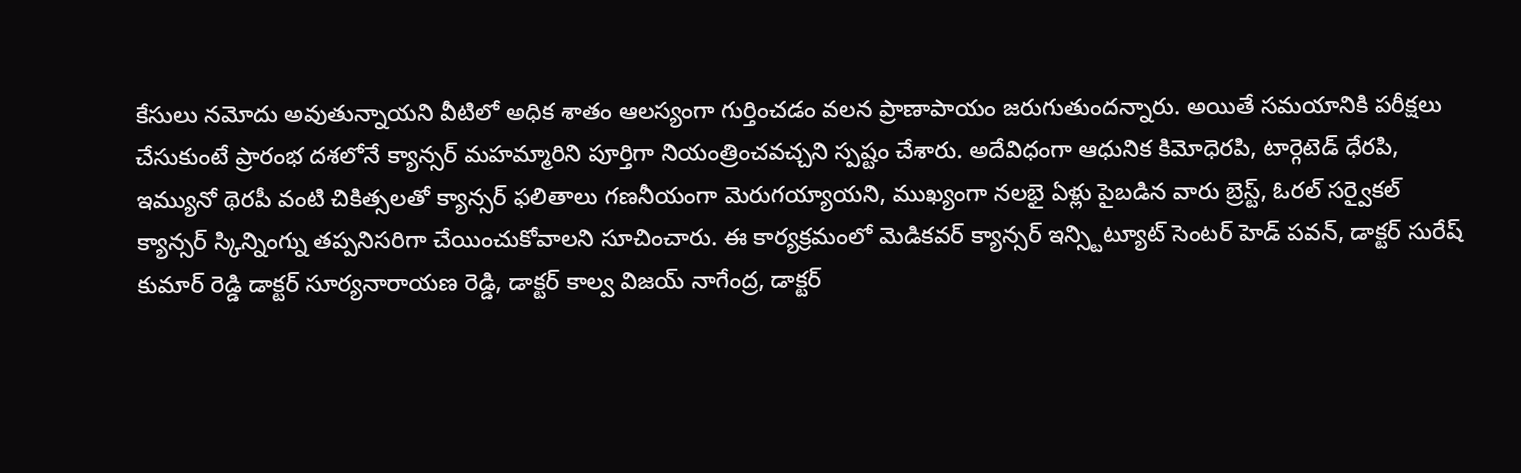కేసులు నమోదు అవుతున్నాయని వీటిలో అధిక శాతం ఆలస్యంగా గుర్తించడం వలన ప్రాణాపాయం జరుగుతుందన్నారు. అయితే సమయానికి పరీక్షలు చేసుకుంటే ప్రారంభ దశలోనే క్యాన్సర్ మహమ్మారిని పూర్తిగా నియంత్రించవచ్చని స్పష్టం చేశారు. అదేవిధంగా ఆధునిక కిమోధెరపి, టార్గెటెడ్ ధేరపి, ఇమ్యునో థెరపీ వంటి చికిత్సలతో క్యాన్సర్ ఫలితాలు గణనీయంగా మెరుగయ్యాయని, ముఖ్యంగా నలభై ఏళ్లు పైబడిన వారు బ్రెస్ట్, ఓరల్ సర్వైకల్ క్యాన్సర్ స్కిన్నింగ్ను తప్పనిసరిగా చేయించుకోవాలని సూచించారు. ఈ కార్యక్రమంలో మెడికవర్ క్యాన్సర్ ఇన్స్టిట్యూట్ సెంటర్ హెడ్ పవన్, డాక్టర్ సురేష్ కుమార్ రెడ్డి డాక్టర్ సూర్యనారాయణ రెడ్డి, డాక్టర్ కాల్వ విజయ్ నాగేంద్ర, డాక్టర్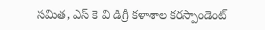సమిత, ఎస్ కె వి డిగ్రీ కళాశాల కరస్పాండెంట్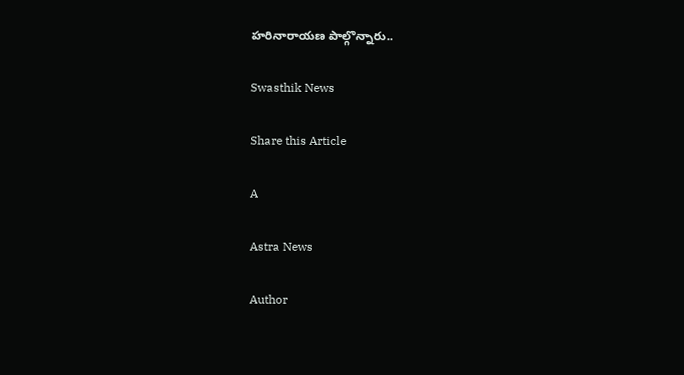హరినారాయణ పాల్గొన్నారు..

Swasthik News

Share this Article

A

Astra News

Author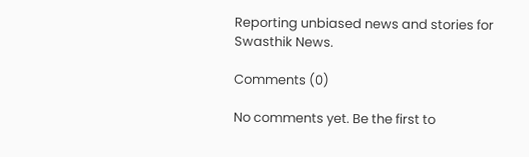Reporting unbiased news and stories for Swasthik News.

Comments (0)

No comments yet. Be the first to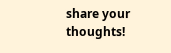share your thoughts!